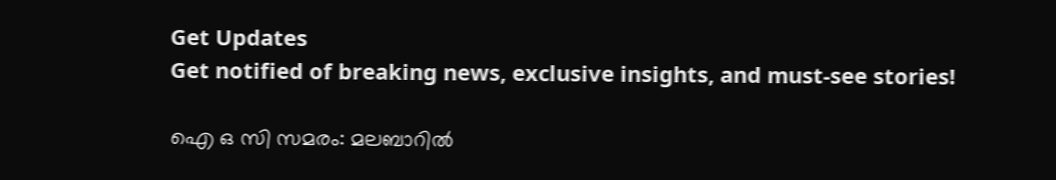Get Updates
Get notified of breaking news, exclusive insights, and must-see stories!

ഐ ഒ സി സമരം: മലബാറില്‍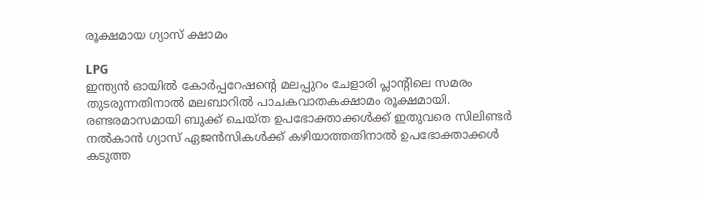രൂക്ഷമായ ഗ്യാസ് ക്ഷാമം

LPG
ഇന്ത്യന്‍ ഓയില്‍ കോര്‍പ്പറേഷന്റെ മലപ്പുറം ചേളാരി പ്ലാന്റിലെ സമരം തുടരുന്നതിനാല്‍ മലബാറില്‍ പാചകവാതകക്ഷാമം രൂക്ഷമായി. രണ്ടരമാസമായി ബുക്ക് ചെയ്ത ഉപഭോക്താക്കള്‍ക്ക് ഇതുവരെ സിലിണ്ടര്‍ നല്‍കാന്‍ ഗ്യാസ് ഏജന്‍സികള്‍ക്ക് കഴിയാത്തതിനാല്‍ ഉപഭോക്താക്കള്‍ കടുത്ത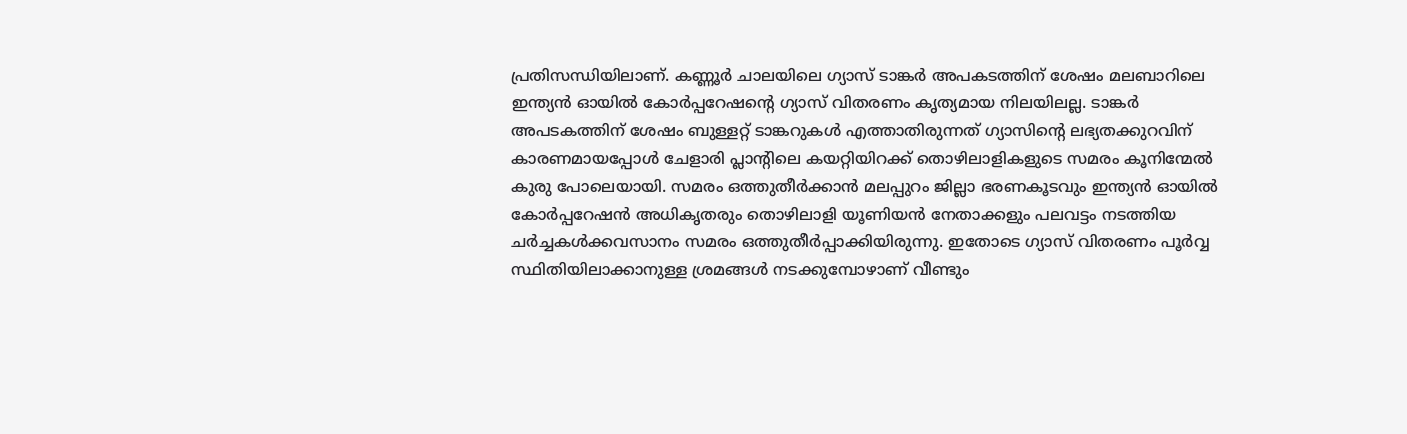പ്രതിസന്ധിയിലാണ്. കണ്ണൂര്‍ ചാലയിലെ ഗ്യാസ് ടാങ്കര്‍ അപകടത്തിന് ശേഷം മലബാറിലെ ഇന്ത്യന്‍ ഓയില്‍ കോര്‍പ്പറേഷന്റെ ഗ്യാസ് വിതരണം കൃത്യമായ നിലയിലല്ല. ടാങ്കര്‍ അപടകത്തിന് ശേഷം ബുള്ളറ്റ് ടാങ്കറുകള്‍ എത്താതിരുന്നത് ഗ്യാസിന്റെ ലഭ്യതക്കുറവിന് കാരണമായപ്പോള്‍ ചേളാരി പ്ലാന്റിലെ കയറ്റിയിറക്ക് തൊഴിലാളികളുടെ സമരം കൂനിന്മേല്‍ കുരു പോലെയായി. സമരം ഒത്തുതീര്‍ക്കാന്‍ മലപ്പുറം ജില്ലാ ഭരണകൂടവും ഇന്ത്യന്‍ ഓയില്‍ കോര്‍പ്പറേഷന്‍ അധികൃതരും തൊഴിലാളി യൂണിയന്‍ നേതാക്കളും പലവട്ടം നടത്തിയ ചര്‍ച്ചകള്‍ക്കവസാനം സമരം ഒത്തുതീര്‍പ്പാക്കിയിരുന്നു. ഇതോടെ ഗ്യാസ് വിതരണം പൂര്‍വ്വ സ്ഥിതിയിലാക്കാനുള്ള ശ്രമങ്ങള്‍ നടക്കുമ്പോഴാണ് വീണ്ടും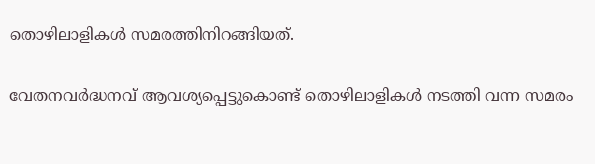തൊഴിലാളികള്‍ സമരത്തിനിറങ്ങിയത്.

വേതനവര്‍ദ്ധനവ് ആവശ്യപ്പെട്ടുകൊണ്ട് തൊഴിലാളികള്‍ നടത്തി വന്ന സമരം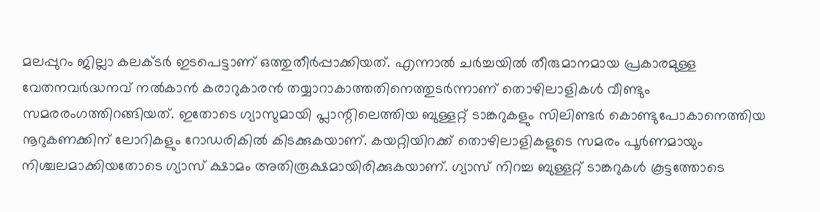മലപ്പുറം ജില്ലാ കലക്ടര്‍ ഇടപെട്ടാണ് ഒത്തുതീര്‍പ്പാക്കിയത്. എന്നാല്‍ ചര്‍ച്ചയില്‍ തീരുമാനമായ പ്രകാരമുള്ള വേതനവര്‍ദ്ധനവ് നല്‍കാന്‍ കരാറുകാരന്‍ തയ്യാറാകാത്തതിനെത്തുടര്‍ന്നാണ് തൊഴിലാളികള്‍ വീണ്ടും സമരരംഗത്തിറങ്ങിയത്. ഇതോടെ ഗ്യാസുമായി പ്ലാന്റിലെത്തിയ ബുള്ളറ്റ് ടാങ്കറുകളും സിലിണ്ടര്‍ കൊണ്ടുപോകാനെത്തിയ നൂറുകണക്കിന് ലോറികളും റോഡരികില്‍ കിടക്കുകയാണ്. കയറ്റിയിറക്ക് തൊഴിലാളികളുടെ സമരം പൂര്‍ണമായും നിശ്ചലമാക്കിയതോടെ ഗ്യാസ് ക്ഷാമം അതിരൂക്ഷമായിരിക്കുകയാണ്. ഗ്യാസ് നിറച്ച ബുള്ളറ്റ് ടാങ്കറുകള്‍ കൂട്ടത്തോടെ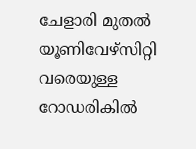ചേളാരി മുതല്‍ യൂണിവേഴ്‌സിറ്റി വരെയുള്ള റോഡരികില്‍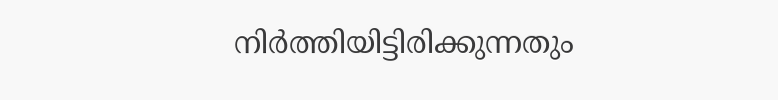നിര്‍ത്തിയിട്ടിരിക്കുന്നതും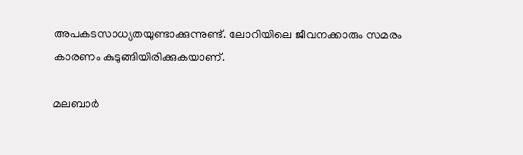അപകടസാധ്യതയുണ്ടാക്കുന്നുണ്ട്. ലോറിയിലെ ജീവനക്കാരും സമരം കാരണം കുടുങ്ങിയിരിക്കുകയാണ്.

മലബാര്‍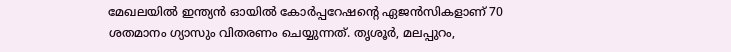മേഖലയില്‍ ഇന്ത്യന്‍ ഓയില്‍ കോര്‍പ്പറേഷന്റെ ഏജന്‍സികളാണ് 70 ശതമാനം ഗ്യാസും വിതരണം ചെയ്യുന്നത്. തൃശൂര്‍, മലപ്പുറം,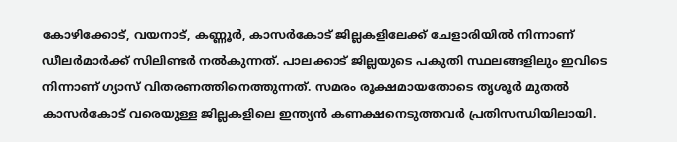കോഴിക്കോട്, വയനാട്, കണ്ണൂര്‍, കാസര്‍കോട് ജില്ലകളിലേക്ക് ചേളാരിയില്‍ നിന്നാണ് ഡീലര്‍മാര്‍ക്ക് സിലിണ്ടര്‍ നല്‍കുന്നത്. പാലക്കാട് ജില്ലയുടെ പകുതി സ്ഥലങ്ങളിലും ഇവിടെ നിന്നാണ് ഗ്യാസ് വിതരണത്തിനെത്തുന്നത്. സമരം രൂക്ഷമായതോടെ തൃശൂര്‍ മുതല്‍ കാസര്‍കോട് വരെയുള്ള ജില്ലകളിലെ ഇന്ത്യന്‍ കണക്ഷനെടുത്തവര്‍ പ്രതിസന്ധിയിലായി.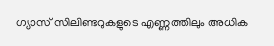ഗ്യാസ് സിലിണ്ടറുകളുടെ എണ്ണത്തിലും അധിക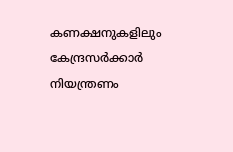കണക്ഷനുകളിലും കേന്ദ്രസര്‍ക്കാര്‍ നിയന്ത്രണം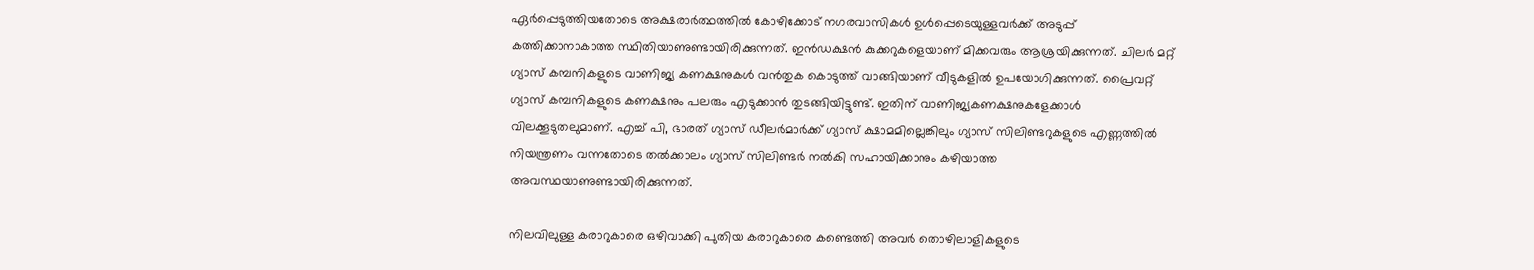ഏര്‍പ്പെടുത്തിയതോടെ അക്ഷരാര്‍ത്ഥത്തില്‍ കോഴിക്കോട് നഗരവാസികള്‍ ഉള്‍പ്പെടെയുള്ളവര്‍ക്ക് അടുപ്പ് കത്തിക്കാനാകാത്ത സ്ഥിതിയാണുണ്ടായിരിക്കുന്നത്. ഇന്‍ഡക്ഷന്‍ കുക്കറുകളെയാണ് മിക്കവരും ആശ്രയിക്കുന്നത്. ചിലര്‍ മറ്റ് ഗ്യാസ് കമ്പനികളുടെ വാണിജ്യ കണക്ഷനുകള്‍ വന്‍തുക കൊടുത്ത് വാങ്ങിയാണ് വീടുകളില്‍ ഉപയോഗിക്കുന്നത്. പ്രൈവറ്റ് ഗ്യാസ് കമ്പനികളുടെ കണക്ഷനും പലരും എടുക്കാന്‍ തുടങ്ങിയിട്ടുണ്ട്. ഇതിന് വാണിജ്യകണക്ഷനുകളേക്കാള്‍ വിലക്കൂടുതലുമാണ്. എച്ച് പി, ഭാരത് ഗ്യാസ് ഡീലര്‍മാര്‍ക്ക് ഗ്യാസ് ക്ഷാമമില്ലെങ്കിലും ഗ്യാസ് സിലിണ്ടറുകളുടെ എണ്ണത്തില്‍ നിയന്ത്രണം വന്നതോടെ തല്‍ക്കാലം ഗ്യാസ് സിലിണ്ടര്‍ നല്‍കി സഹായിക്കാനും കഴിയാത്ത അവസ്ഥയാണുണ്ടായിരിക്കുന്നത്.

നിലവിലുള്ള കരാറുകാരെ ഒഴിവാക്കി പുതിയ കരാറുകാരെ കണ്ടെത്തി അവര്‍ തൊഴിലാളികളുടെ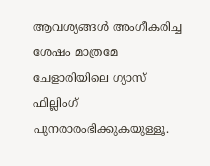ആവശ്യങ്ങള്‍ അംഗീകരിച്ച ശേഷം മാത്രമേ ചേളാരിയിലെ ഗ്യാസ് ഫില്ലിംഗ് പുനരാരംഭിക്കുകയുള്ളൂ.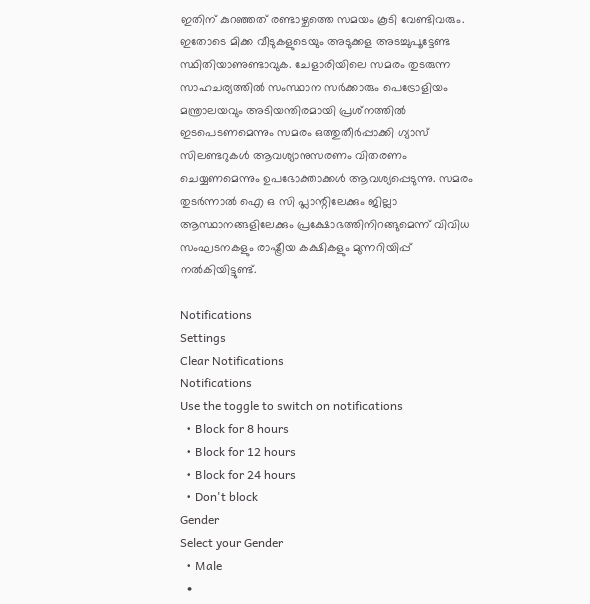ഇതിന് കുറഞ്ഞത് രണ്ടാഴ്ചത്തെ സമയം കൂടി വേണ്ടിവരും. ഇതോടെ മിക്ക വീടുകളുടെയും അടുക്കള അടച്ചുപൂട്ടേണ്ട സ്ഥിതിയാണുണ്ടാവുക. ചേളാരിയിലെ സമരം തുടരുന്ന സാഹചര്യത്തില്‍ സംസ്ഥാന സര്‍ക്കാരും പെട്രോളിയം മന്ത്രാലയവും അടിയന്തിരമായി പ്രശ്‌നത്തില്‍ ഇടപെടണമെന്നും സമരം ഒത്തുതീര്‍പ്പാക്കി ഗ്യാസ് സിലണ്ടറുകള്‍ ആവശ്യാനുസരണം വിതരണം ചെയ്യണമെന്നും ഉപഭോക്താക്കള്‍ ആവശ്യപ്പെടുന്നു. സമരം തുടര്‍ന്നാല്‍ ഐ ഒ സി പ്ലാന്റിലേക്കും ജില്ലാ ആസ്ഥാനങ്ങളിലേക്കും പ്രക്ഷോഭത്തിനിറങ്ങുമെന്ന് വിവിധ സംഘടനകളും രാഷ്ട്രീയ കക്ഷികളും മുന്നറിയിപ്പ് നല്‍കിയിട്ടുണ്ട്.

Notifications
Settings
Clear Notifications
Notifications
Use the toggle to switch on notifications
  • Block for 8 hours
  • Block for 12 hours
  • Block for 24 hours
  • Don't block
Gender
Select your Gender
  • Male
  •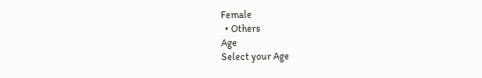Female
  • Others
Age
Select your Age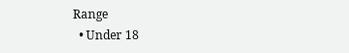Range
  • Under 18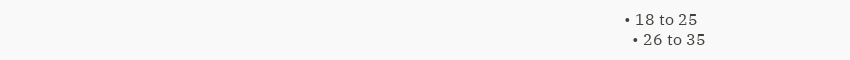• 18 to 25
  • 26 to 35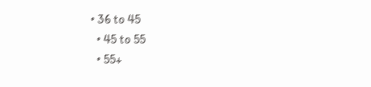• 36 to 45
  • 45 to 55
  • 55+